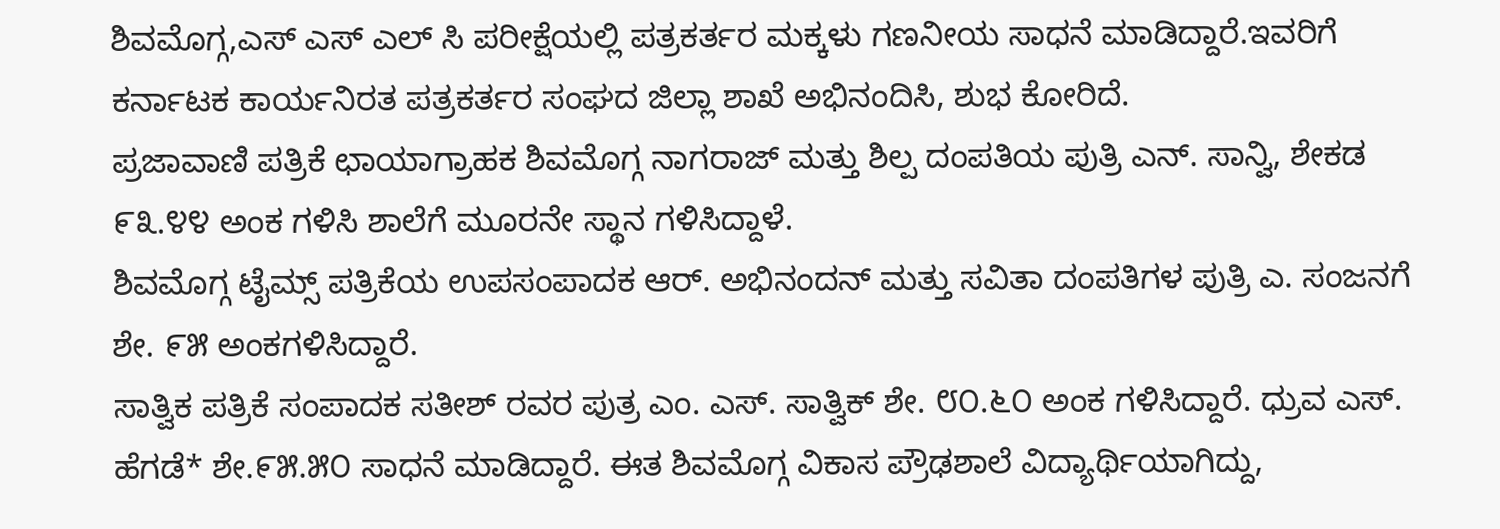ಶಿವಮೊಗ್ಗ,ಎಸ್ ಎಸ್ ಎಲ್ ಸಿ ಪರೀಕ್ಷೆಯಲ್ಲಿ ಪತ್ರಕರ್ತರ ಮಕ್ಕಳು ಗಣನೀಯ ಸಾಧನೆ ಮಾಡಿದ್ದಾರೆ.ಇವರಿಗೆ ಕರ್ನಾಟಕ ಕಾರ್ಯನಿರತ ಪತ್ರಕರ್ತರ ಸಂಘದ ಜಿಲ್ಲಾ ಶಾಖೆ ಅಭಿನಂದಿಸಿ, ಶುಭ ಕೋರಿದೆ.
ಪ್ರಜಾವಾಣಿ ಪತ್ರಿಕೆ ಛಾಯಾಗ್ರಾಹಕ ಶಿವಮೊಗ್ಗ ನಾಗರಾಜ್ ಮತ್ತು ಶಿಲ್ಪ ದಂಪತಿಯ ಪುತ್ರಿ ಎನ್. ಸಾನ್ವಿ, ಶೇಕಡ ೯೩.೪೪ ಅಂಕ ಗಳಿಸಿ ಶಾಲೆಗೆ ಮೂರನೇ ಸ್ಥಾನ ಗಳಿಸಿದ್ದಾಳೆ.
ಶಿವಮೊಗ್ಗ ಟೈಮ್ಸ್ ಪತ್ರಿಕೆಯ ಉಪಸಂಪಾದಕ ಆರ್. ಅಭಿನಂದನ್ ಮತ್ತು ಸವಿತಾ ದಂಪತಿಗಳ ಪುತ್ರಿ ಎ. ಸಂಜನಗೆ ಶೇ. ೯೫ ಅಂಕಗಳಿಸಿದ್ದಾರೆ.
ಸಾತ್ವಿಕ ಪತ್ರಿಕೆ ಸಂಪಾದಕ ಸತೀಶ್ ರವರ ಪುತ್ರ ಎಂ. ಎಸ್. ಸಾತ್ವಿಕ್ ಶೇ. ೮೦.೬೦ ಅಂಕ ಗಳಿಸಿದ್ದಾರೆ. ಧ್ರುವ ಎಸ್. ಹೆಗಡೆ* ಶೇ.೯೫.೫೦ ಸಾಧನೆ ಮಾಡಿದ್ದಾರೆ. ಈತ ಶಿವಮೊಗ್ಗ ವಿಕಾಸ ಪ್ರೌಢಶಾಲೆ ವಿದ್ಯಾರ್ಥಿಯಾಗಿದ್ದು,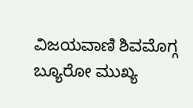ವಿಜಯವಾಣಿ ಶಿವಮೊಗ್ಗ ಬ್ಯೂರೋ ಮುಖ್ಯ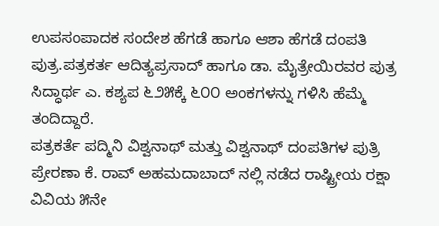ಉಪಸಂಪಾದಕ ಸಂದೇಶ ಹೆಗಡೆ ಹಾಗೂ ಆಶಾ ಹೆಗಡೆ ದಂಪತಿ ಪುತ್ರ.ಪತ್ರಕರ್ತ ಆದಿತ್ಯಪ್ರಸಾದ್ ಹಾಗೂ ಡಾ. ಮೈತ್ರೇಯಿರವರ ಪುತ್ರ ಸಿದ್ಧಾರ್ಥ ಎ. ಕಶ್ಯಪ ೬೨೫ಕ್ಕೆ ೬೦೦ ಅಂಕಗಳನ್ನು ಗಳಿಸಿ ಹೆಮ್ಮೆ ತಂದಿದ್ದಾರೆ.
ಪತ್ರಕರ್ತೆ ಪದ್ಮಿನಿ ವಿಶ್ವನಾಥ್ ಮತ್ತು ವಿಶ್ವನಾಥ್ ದಂಪತಿಗಳ ಪುತ್ರಿ ಪ್ರೇರಣಾ ಕೆ. ರಾವ್ ಅಹಮದಾಬಾದ್ ನಲ್ಲಿ ನಡೆದ ರಾಷ್ಟ್ರೀಯ ರಕ್ಷಾ ವಿವಿಯ ೫ನೇ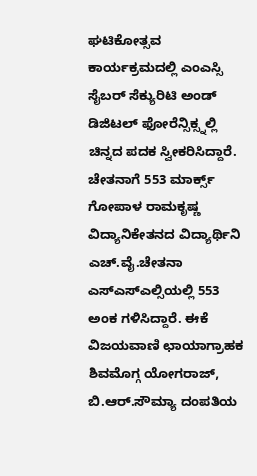ಘಟಿಕೋತ್ಸವ ಕಾರ್ಯಕ್ರಮದಲ್ಲಿ ಎಂಎಸ್ಸಿ ಸೈಬರ್ ಸೆಕ್ಯುರಿಟಿ ಅಂಡ್ ಡಿಜಿಟಲ್ ಫೋರೆನ್ಸಿಕ್ಸ್ನಲ್ಲಿ ಚಿನ್ನದ ಪದಕ ಸ್ವೀಕರಿಸಿದ್ದಾರೆ.
ಚೇತನಾಗೆ 553 ಮಾರ್ಕ್ಸ್ ಗೋಪಾಳ ರಾಮಕೃಷ್ಣ ವಿದ್ಯಾನಿಕೇತನದ ವಿದ್ಯಾರ್ಥಿನಿ ಎಚ್.ವೈ.ಚೇತನಾ ಎಸ್ಎಸ್ಎಲ್ಸಿಯಲ್ಲಿ 553 ಅಂಕ ಗಳಿಸಿದ್ದಾರೆ. ಈಕೆ ವಿಜಯವಾಣಿ ಛಾಯಾಗ್ರಾಹಕ ಶಿವಮೊಗ್ಗ ಯೋಗರಾಜ್, ಬಿ.ಆರ್.ಸೌಮ್ಯಾ ದಂಪತಿಯ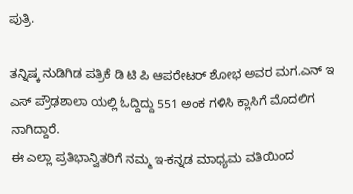ಪುತ್ರಿ.

ತನ್ನಿಷ್ಕ ನುಡಿಗಿಡ ಪತ್ರಿಕೆ ಡಿ ಟಿ ಪಿ ಆಪರೇಟರ್ ಶೋಭ ಅವರ ಮಗ.ಎನ್ ಇ ಎಸ್ ಪ್ರೌಢಶಾಲಾ ಯಲ್ಲಿ ಓದ್ದಿದ್ದು 551 ಅಂಕ ಗಳಿಸಿ ಕ್ಲಾಸಿಗೆ ಮೊದಲಿಗ ನಾಗಿದ್ದಾರೆ.
ಈ ಎಲ್ಲಾ ಪ್ರತಿಭಾನ್ವಿತರಿಗೆ ನಮ್ಮ ಇ-ಕನ್ನಡ ಮಾಧ್ಯಮ ವತಿಯಿಂದ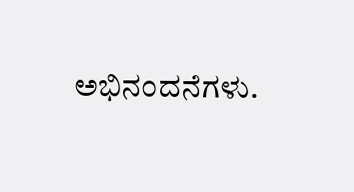ಅಭಿನಂದನೆಗಳು.